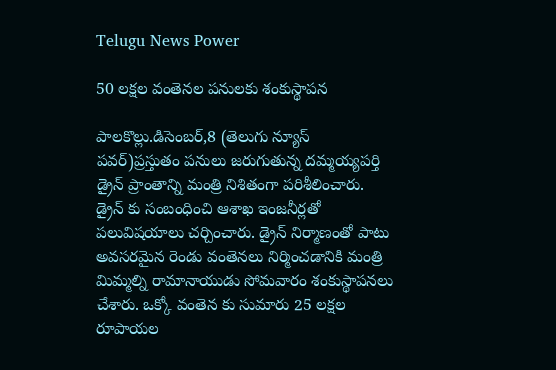Telugu News Power

50 లక్షల వంతెనల పనులకు శంకుస్థాపన

పాలకొల్లు.డిసెంబర్,8 (తెలుగు న్యూస్ పవర్)ప్రస్తుతం పనులు జరుగుతున్న దమ్మయ్యపర్తి డ్రైన్ ప్రాంతాన్ని మంత్రి నిశితంగా పరిశీలించారు. డ్రైన్ కు సంబంధించి ఆశాఖ ఇంజనీర్లతో పలువిషయాలు చర్చించారు. డ్రైన్ నిర్మాణంతో పాటు అవసరమైన రెండు వంతెనలు నిర్మించడానికి మంత్రి మిమ్మల్ని రామానాయుడు సోమవారం శంకుస్థాపనలు చేశారు. ఒక్కో వంతెన కు సుమారు 25 లక్షల రూపాయల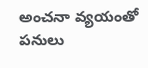అంచనా వ్యయంతో పనులు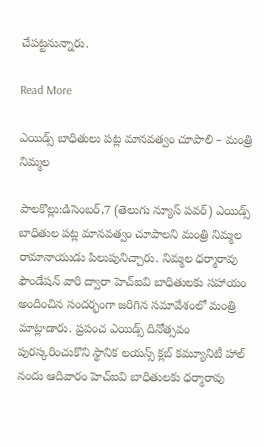చేపట్టనున్నారు.

Read More

ఎయిడ్స్ బాధితులు పట్ల మానవత్వం చూపాలి – మంత్రి నిమ్మల

పాలకొల్లు:డిసెంబర్,7 (తెలుగు న్యూస్ పవర్) ఎయిడ్స్ బాధితుల పట్ల మానవత్వం చూపాలని మంత్రి నిమ్మల రామానాయుడు పిలుపునిచ్చారు. నిమ్మల ధర్మారావు ఫౌండేషన్ వారి ద్వారా హెచ్ఐవి బాధితులకు సహాయం అందించిన సందర్భంగా జరిగిన సమావేశంలో మంత్రి మాట్లాడారు. ప్రపంచ ఎయిడ్స్ దినోత్సవం పురస్కరించుకొని స్థానిక లయన్స్ క్లబ్ కమ్యూనిటీ హాల్ నందు ఆదివారం హెచ్ఐవి బాధితులకు ధర్మారావు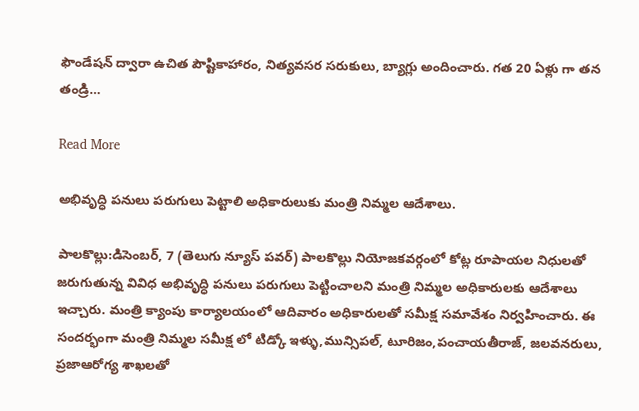ఫౌండేషన్ ద్వారా ఉచిత పౌష్టికాహారం, నిత్యవసర సరుకులు, బ్యాగ్లు అందించారు. గత 20 ఏళ్లు గా తన తండ్రి…

Read More

అభివృద్ధి పనులు పరుగులు పెట్టాలి అధికారులుకు మంత్రి నిమ్మల ఆదేశాలు.

పాలకొల్లు:డిసెంబర్, 7 (తెలుగు న్యూస్ పవర్) పాలకొల్లు నియోజకవర్గంలో కోట్ల రూపాయల నిధులతో జరుగుతున్న వివిధ అభివృద్ధి పనులు పరుగులు పెట్టించాలని మంత్రి నిమ్మల అధికారులకు ఆదేశాలు ఇచ్చారు. మంత్రి క్యాంపు కార్యాలయంలో ఆదివారం అధికారులతో సమీక్ష సమావేశం నిర్వహించారు. ఈ సందర్భంగా మంత్రి నిమ్మల సమీక్ష లో టిడ్కో ఇళ్ళు,మున్సిపల్, టూరిజం,పంచాయతీరాజ్, జలవనరులు, ప్రజాఆరోగ్య శాఖలతో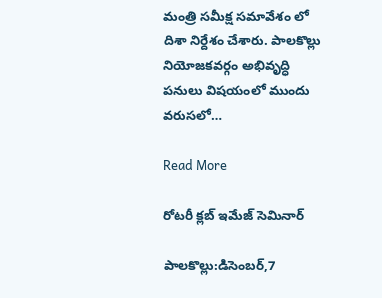మంత్రి సమీక్ష సమావేశం లో దిశా నిర్దేశం చేశారు. పాలకొల్లు నియోజకవర్గం అభివృద్ధి పనులు విషయంలో ముందు వరుసలో…

Read More

రోటరీ క్లబ్ ఇమేజ్ సెమినార్

పాలకొల్లు:డిసెంబర్,7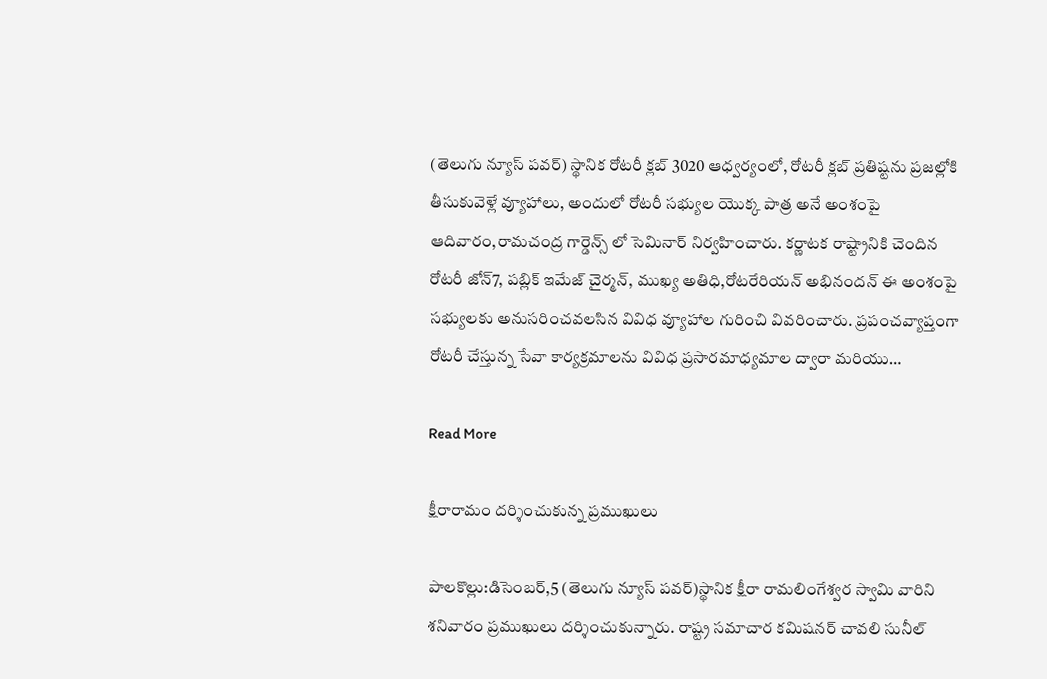(తెలుగు న్యూస్ పవర్) స్థానిక రోటరీ క్లబ్ 3020 ఆధ్వర్యంలో, రోటరీ క్లబ్ ప్రతిష్టను ప్రజల్లోకి తీసుకువెళ్లే వ్యూహాలు, అందులో రోటరీ సభ్యుల యొక్క పాత్ర అనే అంశంపై ఆదివారం,రామచంద్ర గార్డెన్స్ లో సెమినార్ నిర్వహించారు. కర్ణాటక రాష్ట్రానికి చెందిన రోటరీ జోన్7, పబ్లిక్ ఇమేజ్ చైర్మన్, ముఖ్య అతిధి,రోటరేరియన్ అభినందన్ ఈ అంశంపై సభ్యులకు అనుసరించవలసిన వివిధ వ్యూహాల గురించి వివరించారు. ప్రపంచవ్యాప్తంగా రోటరీ చేస్తున్న సేవా కార్యక్రమాలను వివిధ ప్రసారమాధ్యమాల ద్వారా మరియు…

Read More

క్షీరారామం దర్శించుకున్న ప్రముఖులు

పాలకొల్లు:డిసెంబర్,5 (తెలుగు న్యూస్ పవర్)స్థానిక క్షీరా రామలింగేశ్వర స్వామి వారిని శనివారం ప్రముఖులు దర్శించుకున్నారు. రాష్ట్ర సమాచార కమిషనర్ చావలి సునీల్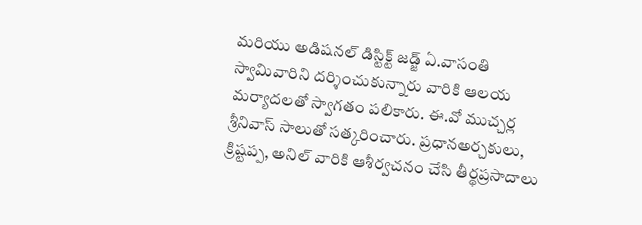మరియు అడిషనల్ డిస్టిక్ట్ జడ్జ్ ఏ.వాసంతి స్వామివారిని దర్శించుకున్నారు వారికి ఆలయ మర్యాదలతో స్వాగతం పలికారు. ఈ.వో ముచ్చర్ల శ్రీనివాస్ సాలుతో సత్కరించారు. ప్రధానఅర్చకులు, క్రిష్టప్ప, అనిల్ వారికి ఆశీర్వచనం చేసి తీర్థప్రసాదాలు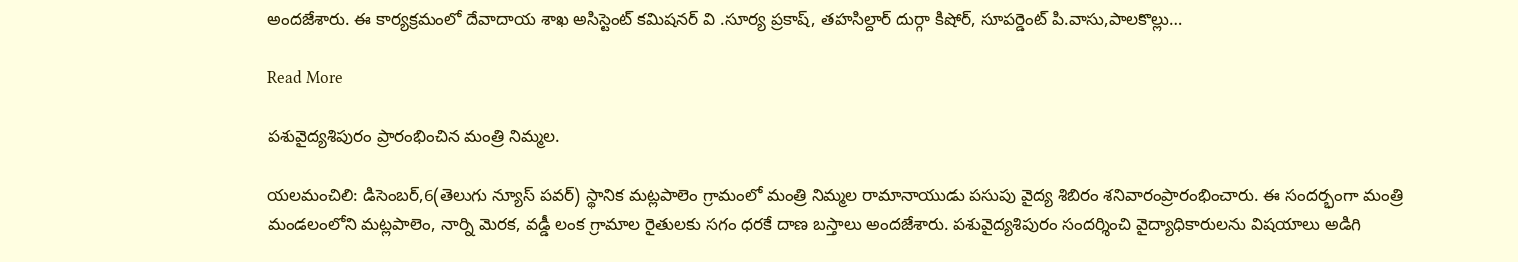అందజేశారు. ఈ కార్యక్రమంలో దేవాదాయ శాఖ అసిస్టెంట్ కమిషనర్ వి .సూర్య ప్రకాష్, తహసిల్దార్ దుర్గా కిషోర్, సూపర్డెంట్ పి.వాసు,పాలకొల్లు…

Read More

పశువైద్యశిపురం ప్రారంభించిన మంత్రి నిమ్మల.

యలమంచిలి: డిసెంబర్,6(తెలుగు న్యూస్ పవర్) స్థానిక మట్లపాలెం గ్రామంలో మంత్రి నిమ్మల రామానాయుడు పసుపు వైద్య శిబిరం శనివారంప్రారంభించారు. ఈ సందర్భంగా మంత్రి మండలంలోని మట్లపాలెం, నార్ని మెరక, వడ్డీ లంక గ్రామాల రైతులకు సగం ధరకే దాణ బస్తాలు అందజేశారు. పశువైద్యశిపురం సందర్శించి వైద్యాధికారులను విషయాలు అడిగి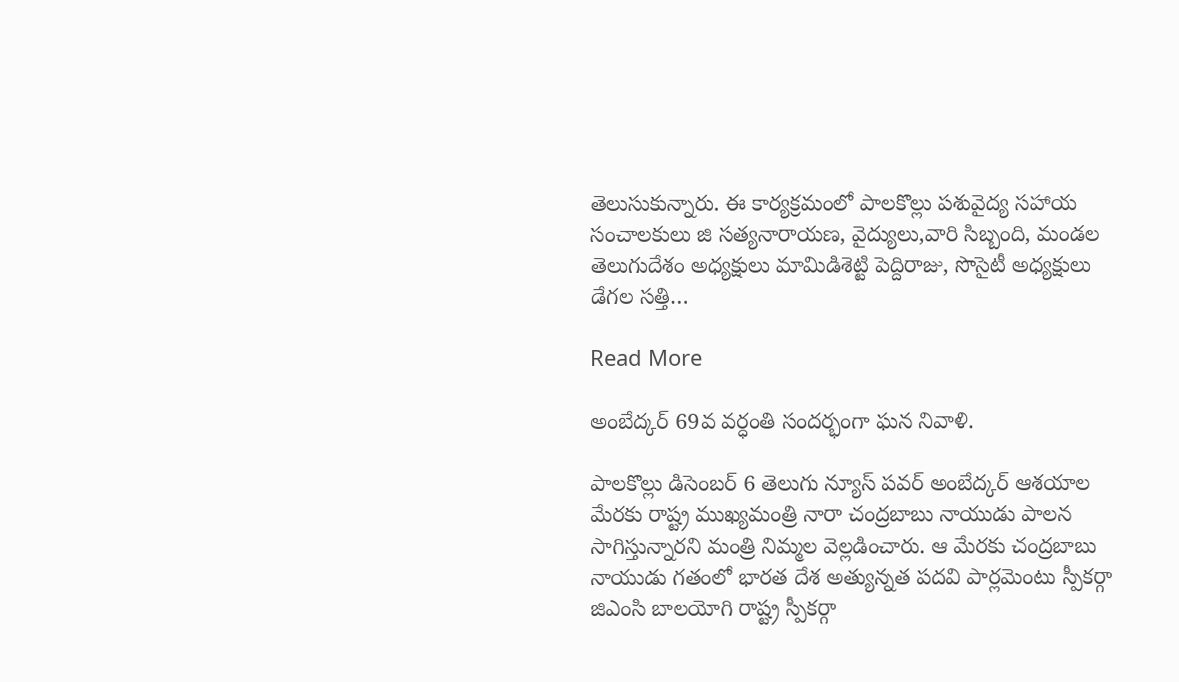తెలుసుకున్నారు. ఈ కార్యక్రమంలో పాలకొల్లు పశువైద్య సహాయ సంచాలకులు జి సత్యనారాయణ, వైద్యులు,వారి సిబ్బంది, మండల తెలుగుదేశం అధ్యక్షులు మామిడిశెట్టి పెద్దిరాజు, సొసైటీ అధ్యక్షులు డేగల సత్తి…

Read More

అంబేద్కర్ 69వ వర్ధంతి సందర్భంగా ఘన నివాళి.

పాలకొల్లు డిసెంబర్ 6 తెలుగు న్యూస్ పవర్ అంబేద్కర్ ఆశయాల మేరకు రాష్ట్ర ముఖ్యమంత్రి నారా చంద్రబాబు నాయుడు పాలన సాగిస్తున్నారని మంత్రి నిమ్మల వెల్లడించారు. ఆ మేరకు చంద్రబాబు నాయుడు గతంలో భారత దేశ అత్యున్నత పదవి పార్లమెంటు స్పీకర్గా జిఎంసి బాలయోగి రాష్ట్ర స్పీకర్గా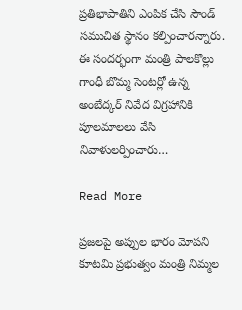ప్రతిభాపాతిని ఎంపిక చేసి సౌండ్ సముచిత స్థానం కల్పించారన్నారు. ఈ సందర్భంగా మంత్రి పాలకొల్లు గాంధీ బొమ్మ సెంటర్లో ఉన్న అంబేద్కర్ నివేద విగ్రహానికి పూలమాలలు వేసి నివాళులర్పించారు…

Read More

ప్రజలపై అప్పుల భారం మోపని కూటమి ప్రభుత్వం మంత్రి నిమ్మల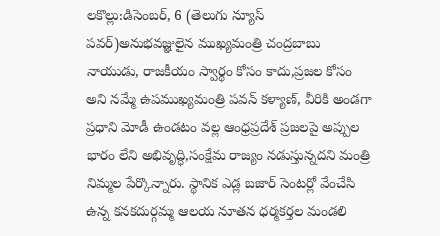లకొల్లు:డిసెంబర్, 6 (తెలుగు న్యూస్ పవర్)అనుభవజ్ఞులైన ముఖ్యమంత్రి చంద్రబాబు నాయుడు, రాజకీయం స్వార్థం కోసం కాదు,ప్రజల కోసం అని నమ్మే ఉపముఖ్యమంత్రి పవన్ కళ్యాణ్, వీరికి అండగా ప్రధాని మోడీ ఉండటం వల్ల ఆంధ్రప్రదేశ్ ప్రజలపై అప్పుల భారం లేని అభివృద్ధి,సంక్షేమ రాజ్యం నడుస్తున్నదని మంత్రి నిమ్మల పేర్కొన్నారు. స్థానిక ఎడ్ల బజార్ సెంటర్లో వేంచేసి ఉన్న కనకదుర్గమ్మ ఆలయ నూతన ధర్మకర్తల మండలి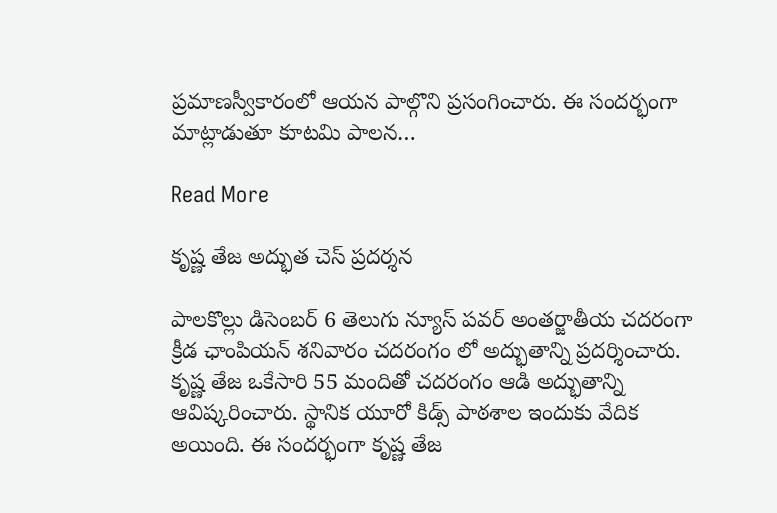ప్రమాణస్వీకారంలో ఆయన పాల్గొని ప్రసంగించారు. ఈ సందర్భంగా మాట్లాడుతూ కూటమి పాలన…

Read More

కృష్ణ తేజ అద్భుత చెస్ ప్రదర్శన

పాలకొల్లు డిసెంబర్ 6 తెలుగు న్యూస్ పవర్ అంతర్జాతీయ చదరంగా క్రీడ ఛాంపియన్ శనివారం చదరంగం లో అద్భుతాన్ని ప్రదర్శించారు. కృష్ణ తేజ ఒకేసారి 55 మందితో చదరంగం ఆడి అద్భుతాన్ని ఆవిష్కరించారు. స్థానిక యూరో కిడ్స్ పాఠశాల ఇందుకు వేదిక అయింది. ఈ సందర్భంగా కృష్ణ తేజ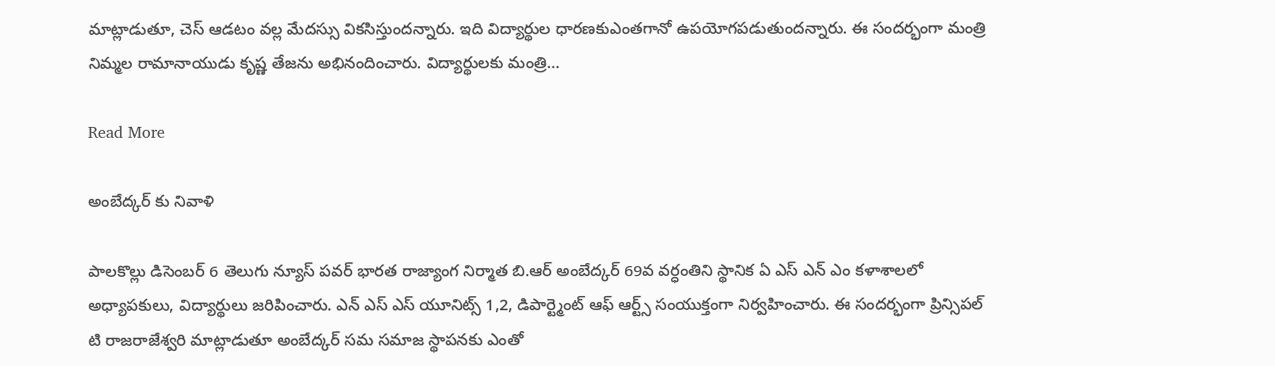మాట్లాడుతూ, చెస్ ఆడటం వల్ల మేదస్సు వికసిస్తుందన్నారు. ఇది విద్యార్థుల ధారణకుఎంతగానో ఉపయోగపడుతుందన్నారు. ఈ సందర్భంగా మంత్రి నిమ్మల రామానాయుడు కృష్ణ తేజను అభినందించారు. విద్యార్థులకు మంత్రి…

Read More

అంబేద్కర్ కు నివాళి

పాలకొల్లు డిసెంబర్ 6 తెలుగు న్యూస్ పవర్ భారత రాజ్యాంగ నిర్మాత బి.ఆర్ అంబేద్కర్ 69వ వర్ధంతిని స్థానిక ఏ ఎస్ ఎన్ ఎం కళాశాలలో అధ్యాపకులు, విద్యార్థులు జరిపించారు. ఎన్ ఎస్ ఎస్ యూనిట్స్ 1,2, డిపార్ట్మెంట్ ఆఫ్ ఆర్ట్స్ సంయుక్తంగా నిర్వహించారు. ఈ సందర్భంగా ప్రిన్సిపల్ టి రాజరాజేశ్వరి మాట్లాడుతూ అంబేద్కర్ సమ సమాజ స్థాపనకు ఎంతో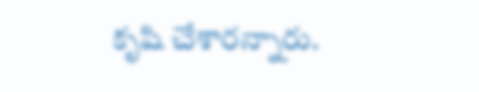కృషి చేశారన్నారు.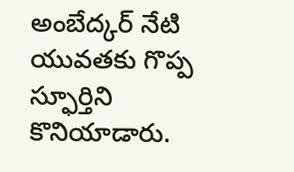అంబేద్కర్ నేటి యువతకు గొప్ప స్ఫూర్తిని కొనియాడారు.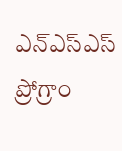ఎన్ఎస్ఎస్ ప్రోగ్రాం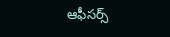ఆఫీసర్స్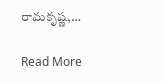రామకృష్ణ,…

Read More